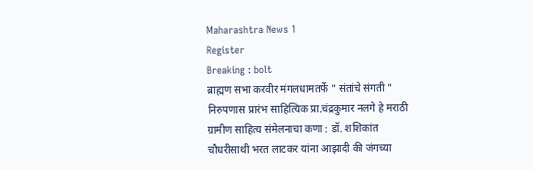Maharashtra News 1
Register
Breaking : bolt
ब्राह्मण सभा करवीर मंगलधामतर्फे " संतांचे संगती " निरुपणास प्रारंभ साहित्यिक प्रा.चंद्रकुमार नलगे हे मराठी ग्रामीण साहित्य संमेलनाचा कणा : डॉ. शशिकांत चौधरीसाथी भरत लाटकर यांना आझादी की जंगच्या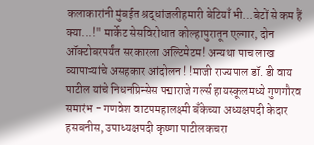कलाकारांनी मुंबईत श्रद्धांजलीहमारी बेटियाँ भी…बेटों से कम हैं क्या...!" मार्केट सेसविरोधात कोल्हापुरातून एल्गार, दोन ऑक्टोबरपर्यंत सरकारला अल्टिमेटम! अन्यथा पाच लाख व्यापाऱ्यांचे असहकार आंदोलन ! !माजी राज्यपाल डॉ. डी वाय पाटील यांचे निधनप्रिन्सेस पद्माराजे गर्ल्स हायस्कूलमध्ये गुणगौरव समारंभ - गणवेश वाटपमहालक्ष्मी बँकेच्या अध्यक्षपदी केदार हसबनीस, उपाध्यक्षपदी कृष्णा पाटीलकचरा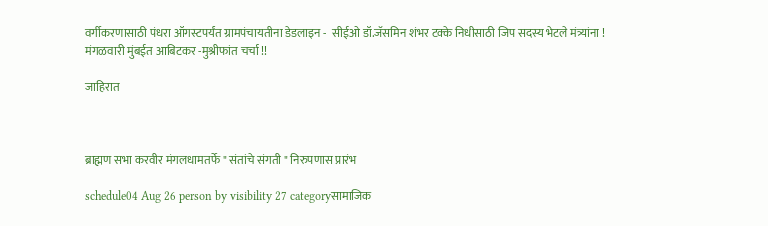वर्गीकरणासाठी पंधरा ऑगस्टपर्यंत ग्रामपंचायतीना डेडलाइन -  सीईओ डॉ.जॅसमिन शंभर टक्के निधीसाठी जिप सदस्य भेटले मंत्र्यांना ! मंगळवारी मुंबईत आबिटकर -मुश्रीफांत चर्चा !!

जाहिरात



ब्राह्मण सभा करवीर मंगलधामतर्फे " संतांचे संगती " निरुपणास प्रारंभ

schedule04 Aug 26 person by visibility 27 categoryसामाजिक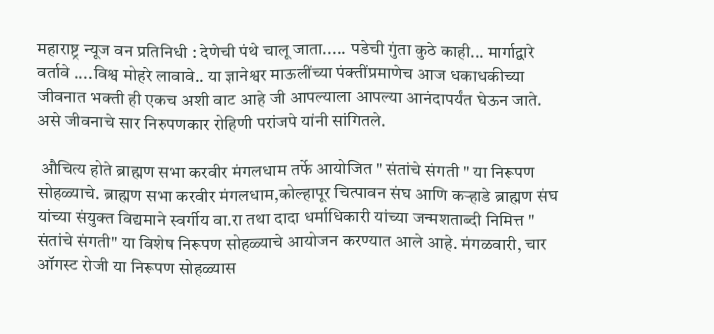महाराष्ट्र न्यूज वन प्रतिनिधी : देणेची पंथे चालू जाता..... पडेची गुंता कुठे काही... मार्गाद्वारे वर्तावे ....विश्व मोहरे लावावे.. या ज्ञानेश्वर माऊलींच्या पंक्तींप्रमाणेच आज धकाधकीच्या जीवनात भक्ती ही एकच अशी वाट आहे जी आपल्याला आपल्या आनंदापर्यंत घेऊन जाते. असे जीवनाचे सार निरुपणकार रोहिणी परांजपे यांनी सांगितले.

 औचित्य होते ब्राह्मण सभा करवीर मंगलधाम तर्फे आयोजित " संतांचे संगती " या निरूपण सोहळ्याचे. ब्राह्मण सभा करवीर मंगलधाम,कोल्हापूर चित्पावन संघ आणि कऱ्हाडे ब्राह्मण संघ यांच्या संयुक्त विद्यमाने स्वर्गीय वा.रा तथा दादा धर्माधिकारी यांच्या जन्मशताब्दी निमित्त " संतांचे संगती" या विशेष निरूपण सोहळ्याचे आयोजन करण्यात आले आहे. मंगळवारी, चार ऑगस्ट रोजी या निरूपण सोहळ्यास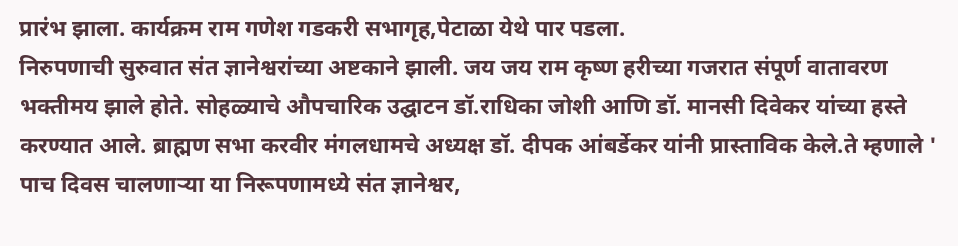प्रारंभ झाला. कार्यक्रम राम गणेश गडकरी सभागृह,पेटाळा येथे पार पडला.
निरुपणाची सुरुवात संत ज्ञानेश्वरांच्या अष्टकाने झाली. जय जय राम कृष्ण हरीच्या गजरात संपूर्ण वातावरण भक्तीमय झाले होते. सोहळ्याचे औपचारिक उद्घाटन डॉ.राधिका जोशी आणि डॉ. मानसी दिवेकर यांच्या हस्ते करण्यात आले. ब्राह्मण सभा करवीर मंगलधामचे अध्यक्ष डॉ. दीपक आंबर्डेकर यांनी प्रास्ताविक केले.ते म्हणाले ' पाच दिवस चालणाऱ्या या निरूपणामध्ये संत ज्ञानेश्वर,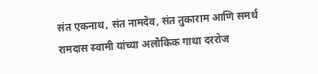संत एकनाथ, संत नामदेव, संत तुकाराम आणि समर्थ रामदास स्वामी यांच्या अलौकिक गाथा दररोज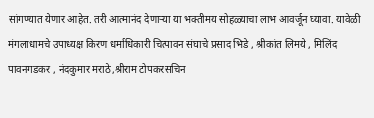सांगण्यात येणार आहेत. तरी आत्मानंद देणाऱ्या या भक्तीमय सोहळ्याचा लाभ आवर्जून घ्यावा. यावेळी मंगलाधामचे उपाध्यक्ष किरण धर्माधिकारी चित्पावन संघाचे प्रसाद भिडे , श्रीकांत लिमये , मिलिंद पावनगडकर , नंदकुमार मराठे,श्रीराम टोपकरसचिन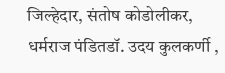जिल्हेदार, संतोष कोडोलीकर, धर्मराज पंडितडॉ. उदय कुलकर्णी ,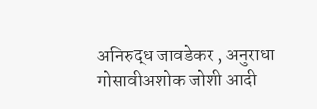अनिरुद्ध जावडेकर , अनुराधा गोसावीअशोक जोशी आदी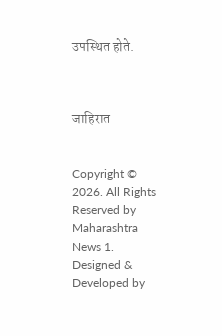उपस्थित होते.



जाहिरात


Copyright © 2026. All Rights Reserved by Maharashtra News 1.
Designed & Developed by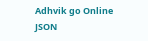Adhvik go Online
JSON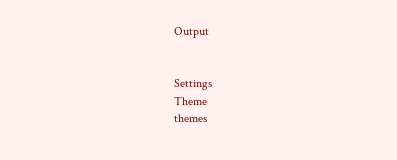Output


Settings
Theme
themes